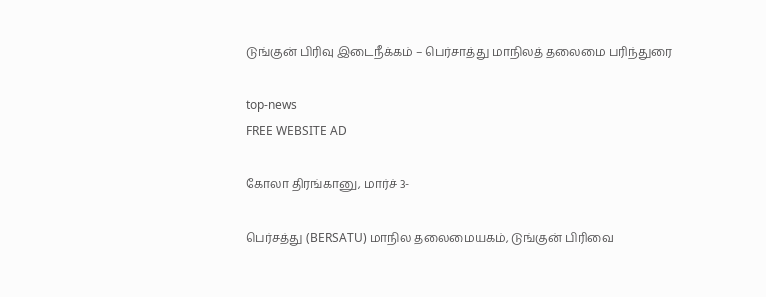டுங்குன் பிரிவு இடைநீக்கம் – பெர்சாத்து மாநிலத் தலைமை பரிந்துரை

top-news
FREE WEBSITE AD

கோலா திரங்கானு, மார்ச் 3-

பெர்சத்து (BERSATU) மாநில தலைமையகம், டுங்குன் பிரிவை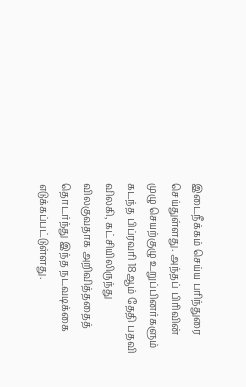இடைநீக்கம் செய்ய பரிந்துரை செய்துள்ளது. அந்தப் பிரிவின் முழு செயற்குழு உறுப்பினர்களும் கடந்த பிப்ரவரி 18ஆம் தேதி பதவி விலகி, கட்சியிலிருந்து விலகுவதாக அறிவித்ததைத் தொடர்ந்து இந்த நடவடிக்கை எடுக்கப்பட்டுள்ளது.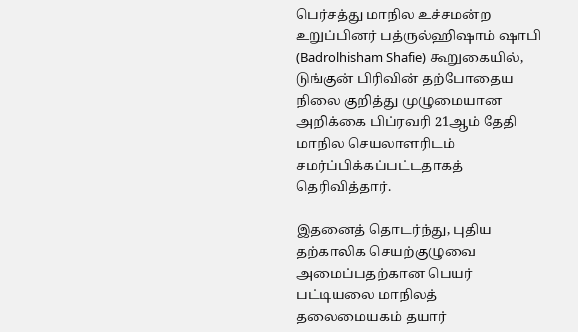பெர்சத்து மாநில உச்சமன்ற  உறுப்பினர் பத்ருல்ஹிஷாம் ஷாபி (Badrolhisham Shafie) கூறுகையில், டுங்குன் பிரிவின் தற்போதைய நிலை குறித்து முழுமையான அறிக்கை பிப்ரவரி 21ஆம் தேதி மாநில செயலாளரிடம் சமர்ப்பிக்கப்பட்டதாகத் தெரிவித்தார்.

இதனைத் தொடர்ந்து, புதிய தற்காலிக செயற்குழுவை அமைப்பதற்கான பெயர் பட்டியலை மாநிலத் தலைமையகம் தயார்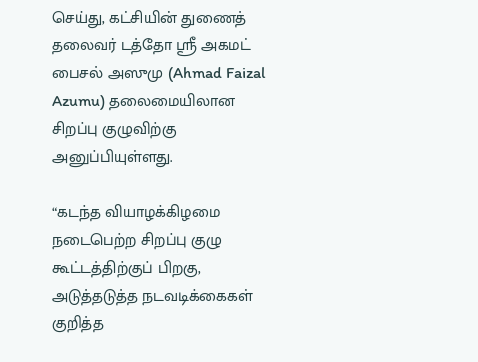செய்து, கட்சியின் துணைத் தலைவர் டத்தோ ஸ்ரீ அகமட் பைசல் அஸுமு (Ahmad Faizal Azumu) தலைமையிலான சிறப்பு குழுவிற்கு அனுப்பியுள்ளது.

“கடந்த வியாழக்கிழமை நடைபெற்ற சிறப்பு குழு கூட்டத்திற்குப் பிறகு, அடுத்தடுத்த நடவடிக்கைகள் குறித்த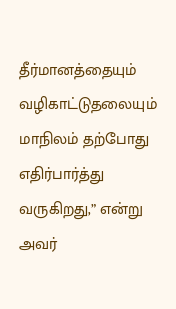தீர்மானத்தையும் வழிகாட்டுதலையும் மாநிலம் தற்போது எதிர்பார்த்து வருகிறது,” என்று அவர்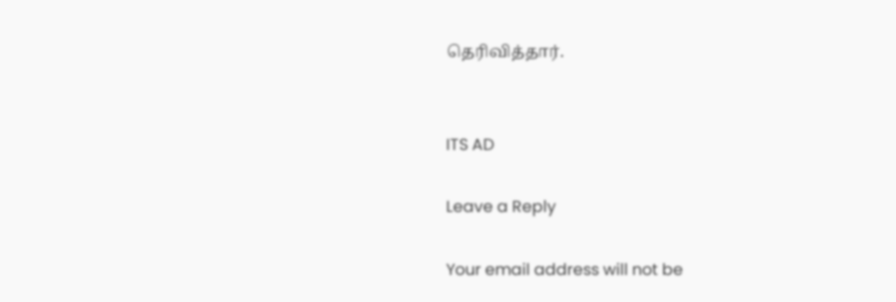தெரிவித்தார்.


ITS AD

Leave a Reply

Your email address will not be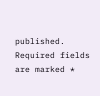published. Required fields are marked *